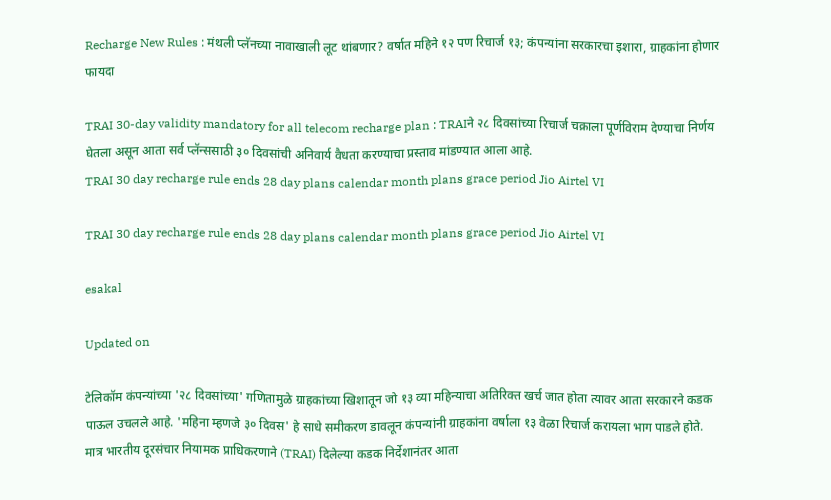Recharge New Rules : मंथली प्लॅनच्या नावाखाली लूट थांबणार? वर्षात महिने १२ पण रिचार्ज १३; कंपन्यांना सरकारचा इशारा, ग्राहकांना होणार फायदा

TRAI 30-day validity mandatory for all telecom recharge plan : TRAIने २८ दिवसांच्या रिचार्ज चक्राला पूर्णविराम देण्याचा निर्णय घेतला असून आता सर्व प्लॅन्ससाठी ३० दिवसांची अनिवार्य वैधता करण्याचा प्रस्ताव मांडण्यात आला आहे.
TRAI 30 day recharge rule ends 28 day plans calendar month plans grace period Jio Airtel VI

TRAI 30 day recharge rule ends 28 day plans calendar month plans grace period Jio Airtel VI

esakal

Updated on

टेलिकॉम कंपन्यांच्या '२८ दिवसांच्या' गणितामुळे ग्राहकांच्या खिशातून जो १३ व्या महिन्याचा अतिरिक्त खर्च जात होता त्यावर आता सरकारने कडक पाऊल उचलले आहे. 'महिना म्हणजे ३० दिवस' हे साधे समीकरण डावलून कंपन्यांनी ग्राहकांना वर्षाला १३ वेळा रिचार्ज करायला भाग पाडले होते. मात्र भारतीय दूरसंचार नियामक प्राधिकरणाने (TRAI) दिलेल्या कडक निर्देशानंतर आता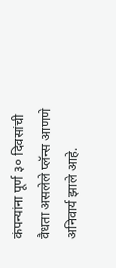कंपन्यांना पूर्ण ३० दिवसांची वैधता असलेले प्लॅन्स आणणे अनिवार्य झाले आहे.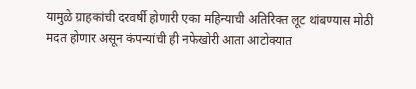यामुळे ग्राहकांची दरवर्षी होणारी एका महिन्याची अतिरिक्त लूट थांबण्यास मोठी मदत होणार असून कंपन्यांची ही नफेखोरी आता आटोक्यात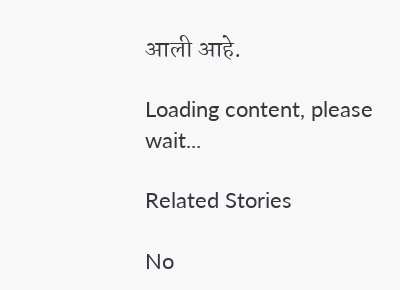आली आहे.

Loading content, please wait...

Related Stories

No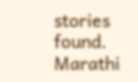stories found.
Marathi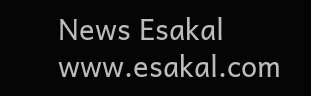News Esakal
www.esakal.com